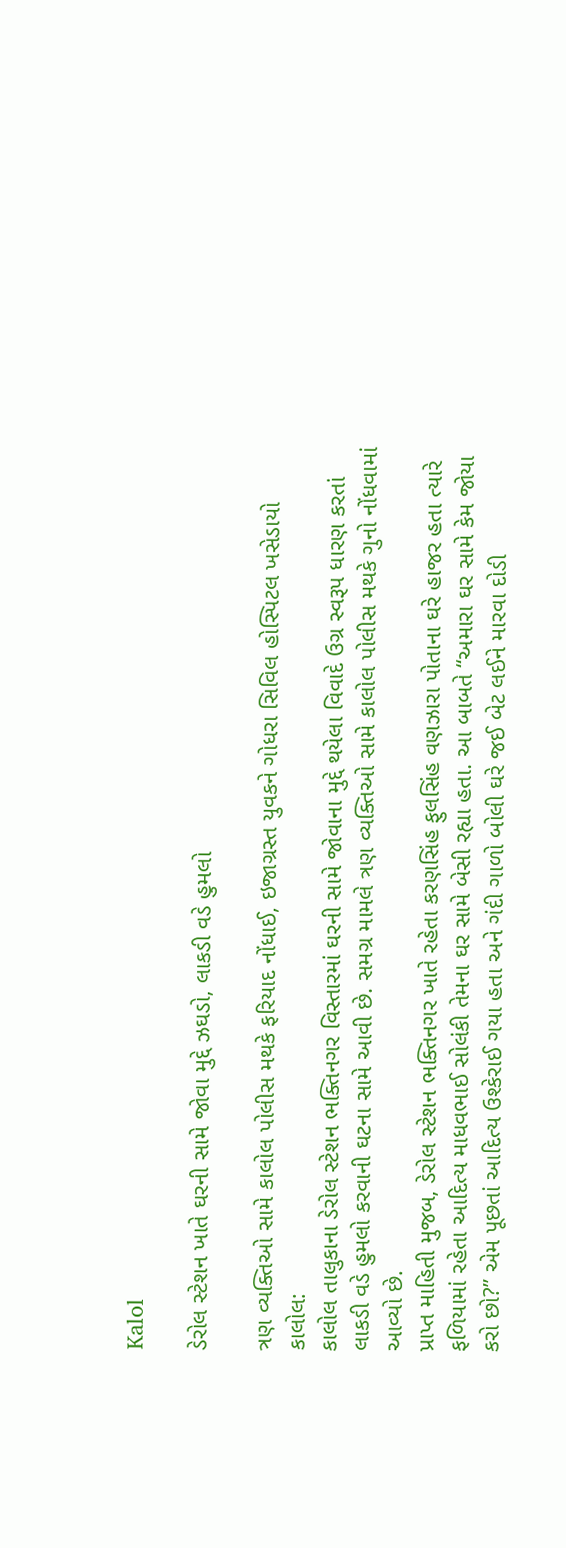Kalol

ડેરોલ સ્ટેશન ખાતે ઘરની સામે જોવા મુદ્દે ઝઘડો, લાકડી વડે હુમલો

ત્રણ વ્યક્તિઓ સામે કાલોલ પોલીસ મથકે ફરિયાદ નોંધાઈ, ઇજાગ્રસ્ત યુવકને ગોધરા સિવિલ હોસ્પિટલ ખસેડાયો
કાલોલ:
કાલોલ તાલુકાના ડેરોલ સ્ટેશન ભક્તિનગર વિસ્તારમાં ઘરની સામે જોવાના મુદ્દે થયેલા વિવાદે ઉગ્ર સ્વરૂપ ધારણ કરતાં લાકડી વડે હુમલો કરવાની ઘટના સામે આવી છે. સમગ્ર મામલે ત્રણ વ્યક્તિઓ સામે કાલોલ પોલીસ મથકે ગુનો નોંધવામાં આવ્યો છે.
પ્રાપ્ત માહિતી મુજબ, ડેરોલ સ્ટેશન ભક્તિનગર ખાતે રહેતા કરણસિંહ ફુલસિંહ વણઝારા પોતાના ઘરે હાજર હતા ત્યારે ફળિયામાં રહેતા આદિત્ય માધવભાઈ સોલંકી તેમના ઘર સામે બેસી રહ્યા હતા. આ બાબતે “અમારા ઘર સામે કેમ જોયા કરો છો?” એમ પૂછતાં આદિત્ય ઉશ્કેરાઈ ગયા હતા અને ગંદી ગાળો બોલી ઘરે જઈ બેટ લઈને મારવા દોડી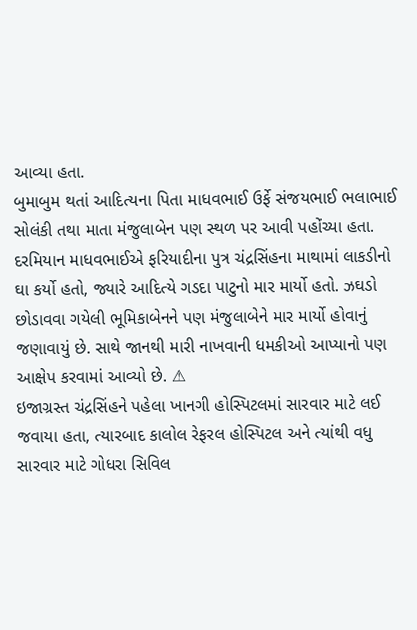આવ્યા હતા.
બુમાબુમ થતાં આદિત્યના પિતા માધવભાઈ ઉર્ફે સંજયભાઈ ભલાભાઈ સોલંકી તથા માતા મંજુલાબેન પણ સ્થળ પર આવી પહોંચ્યા હતા. દરમિયાન માધવભાઈએ ફરિયાદીના પુત્ર ચંદ્રસિંહના માથામાં લાકડીનો ઘા કર્યો હતો, જ્યારે આદિત્યે ગડદા પાટુનો માર માર્યો હતો. ઝઘડો છોડાવવા ગયેલી ભૂમિકાબેનને પણ મંજુલાબેને માર માર્યો હોવાનું જણાવાયું છે. સાથે જાનથી મારી નાખવાની ધમકીઓ આપ્યાનો પણ આક્ષેપ કરવામાં આવ્યો છે. ⚠
ઇજાગ્રસ્ત ચંદ્રસિંહને પહેલા ખાનગી હોસ્પિટલમાં સારવાર માટે લઈ જવાયા હતા, ત્યારબાદ કાલોલ રેફરલ હોસ્પિટલ અને ત્યાંથી વધુ સારવાર માટે ગોધરા સિવિલ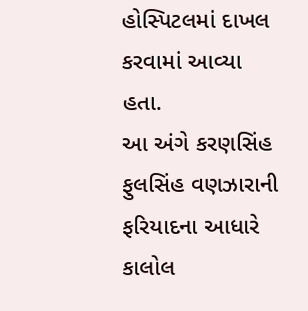હોસ્પિટલમાં દાખલ કરવામાં આવ્યા હતા.
આ અંગે કરણસિંહ ફુલસિંહ વણઝારાની ફરિયાદના આધારે કાલોલ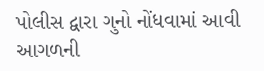પોલીસ દ્વારા ગુનો નોંધવામાં આવી આગળની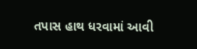તપાસ હાથ ધરવામાં આવી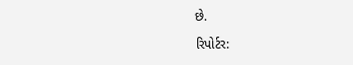છે.

રિપોર્ટર: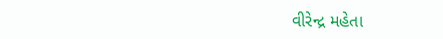વીરેન્દ્ર મહેતા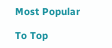Most Popular

To Top